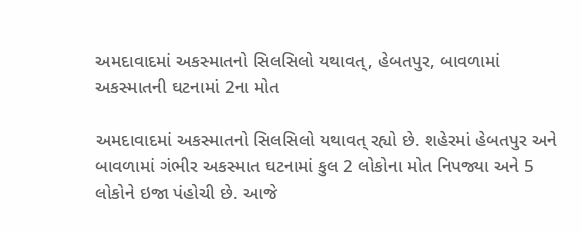અમદાવાદમાં અકસ્માતનો સિલસિલો યથાવત્, હેબતપુર, બાવળામાં અકસ્માતની ઘટનામાં 2ના મોત

અમદાવાદમાં અકસ્માતનો સિલસિલો યથાવત્ રહ્યો છે. શહેરમાં હેબતપુર અને બાવળામાં ગંભીર અકસ્માત ઘટનામાં કુલ 2 લોકોના મોત નિપજ્યા અને 5 લોકોને ઇજા પંહોચી છે. આજે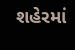શહેરમાં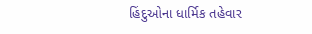હિંદુઓના ધાર્મિક તહેવાર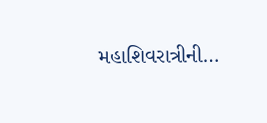મહાશિવરાત્રીની…